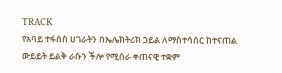TRACK
የአባይ ተፋሰስ ሀገራትን በኤሌክትሪክ ኃይል ለማስተሳሰር ከተናጠል ውይይት ይልቅ ራሱን ችሎ የሚሰራ ቀጠናዊ ተቋም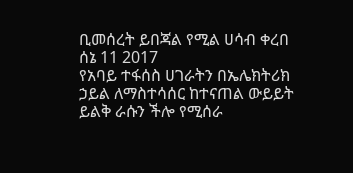ቢመሰረት ይበጃል የሚል ሀሳብ ቀረበ
ሰኔ 11 2017
የአባይ ተፋሰስ ሀገራትን በኤሌክትሪክ ኃይል ለማስተሳሰር ከተናጠል ውይይት ይልቅ ራሱን ችሎ የሚሰራ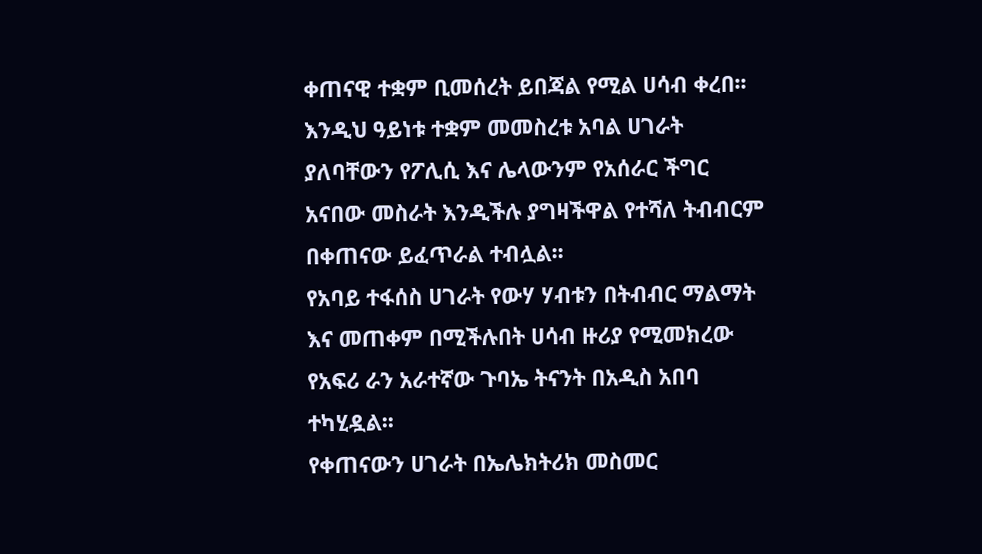ቀጠናዊ ተቋም ቢመሰረት ይበጃል የሚል ሀሳብ ቀረበ፡፡
እንዲህ ዓይነቱ ተቋም መመስረቱ አባል ሀገራት ያለባቸውን የፖሊሲ እና ሌላውንም የአሰራር ችግር አናበው መስራት እንዲችሉ ያግዛችዋል የተሻለ ትብብርም በቀጠናው ይፈጥራል ተብሏል፡፡
የአባይ ተፋሰስ ሀገራት የውሃ ሃብቱን በትብብር ማልማት እና መጠቀም በሚችሉበት ሀሳብ ዙሪያ የሚመክረው የአፍሪ ራን አራተኛው ጉባኤ ትናንት በአዲስ አበባ ተካሂዷል፡፡
የቀጠናውን ሀገራት በኤሌክትሪክ መስመር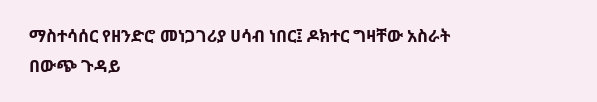ማስተሳሰር የዘንድሮ መነጋገሪያ ሀሳብ ነበር፤ ዶክተር ግዛቸው አስራት በውጭ ጉዳይ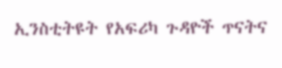ኢንስቲትዩት የአፍሪካ ጉዳዮች ጥናትና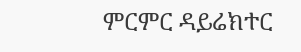ምርምር ዳይሬክተር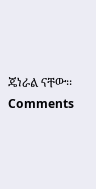ጄነራል ናቸው፡፡
Comments